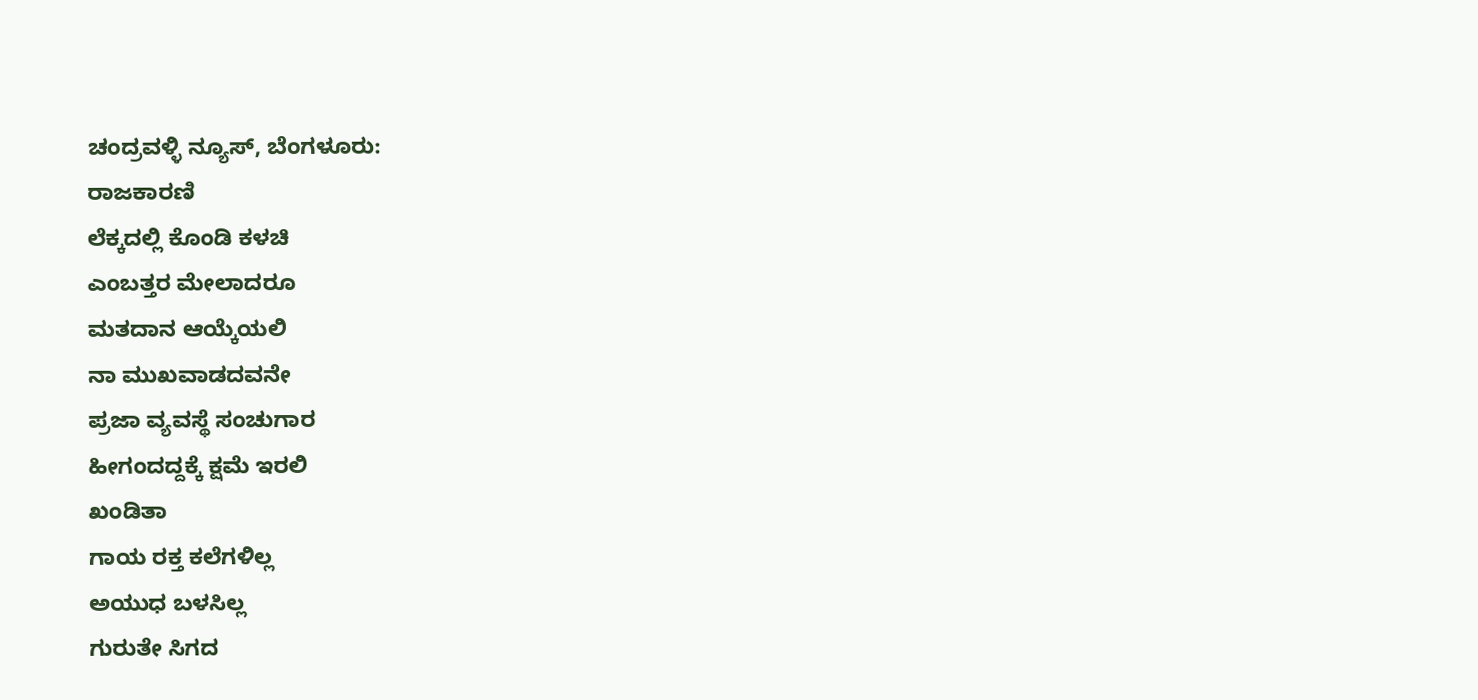ಚಂದ್ರವಳ್ಳಿ ನ್ಯೂಸ್, ಬೆಂಗಳೂರು:
ರಾಜಕಾರಣಿ
ಲೆಕ್ಕದಲ್ಲಿ ಕೊಂಡಿ ಕಳಚಿ
ಎಂಬತ್ತರ ಮೇಲಾದರೂ
ಮತದಾನ ಆಯ್ಕೆಯಲಿ
ನಾ ಮುಖವಾಡದವನೇ
ಪ್ರಜಾ ವ್ಯವಸ್ಥೆ ಸಂಚುಗಾರ
ಹೀಗಂದದ್ದಕ್ಕೆ ಕ್ಷಮೆ ಇರಲಿ
ಖಂಡಿತಾ
ಗಾಯ ರಕ್ತ ಕಲೆಗಳಿಲ್ಲ
ಅಯುಧ ಬಳಸಿಲ್ಲ
ಗುರುತೇ ಸಿಗದ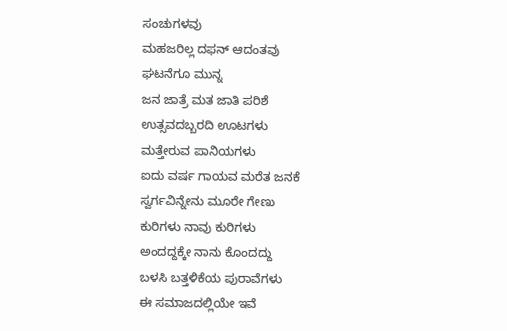ಸಂಚುಗಳವು
ಮಹಜರಿಲ್ಲ ದಫನ್ ಆದಂತವು
ಘಟನೆಗೂ ಮುನ್ನ
ಜನ ಜಾತ್ರೆ ಮತ ಜಾತಿ ಪರಿಶೆ
ಉತ್ಸವದಬ್ಬರದಿ ಊಟಗಳು
ಮತ್ತೇರುವ ಪಾನಿಯಗಳು
ಐದು ವರ್ಷ ಗಾಯವ ಮರೆತ ಜನಕೆ
ಸ್ವರ್ಗವಿನ್ನೇನು ಮೂರೇ ಗೇಣು
ಕುರಿಗಳು ನಾವು ಕುರಿಗಳು
ಅಂದದ್ದಕ್ಕೇ ನಾನು ಕೊಂದದ್ದು
ಬಳಸಿ ಬತ್ತಳಿಕೆಯ ಪುರಾವೆಗಳು
ಈ ಸಮಾಜದಲ್ಲಿಯೇ ಇವೆ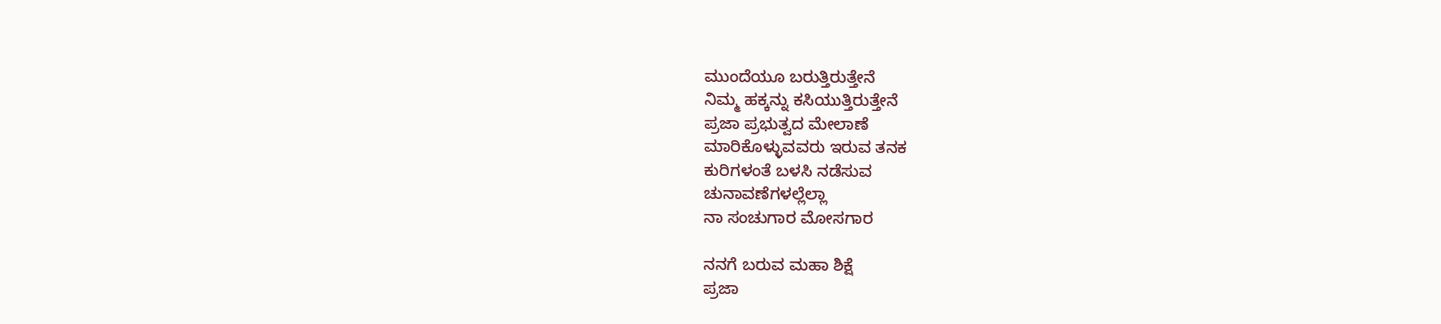ಮುಂದೆಯೂ ಬರುತ್ತಿರುತ್ತೇನೆ
ನಿಮ್ಮ ಹಕ್ಕನ್ನು ಕಸಿಯುತ್ತಿರುತ್ತೇನೆ
ಪ್ರಜಾ ಪ್ರಭುತ್ವದ ಮೇಲಾಣೆ
ಮಾರಿಕೊಳ್ಳುವವರು ಇರುವ ತನಕ
ಕುರಿಗಳಂತೆ ಬಳಸಿ ನಡೆಸುವ
ಚುನಾವಣೆಗಳಲ್ಲೆಲ್ಲಾ
ನಾ ಸಂಚುಗಾರ ಮೋಸಗಾರ

ನನಗೆ ಬರುವ ಮಹಾ ಶಿಕ್ಷೆ
ಪ್ರಜಾ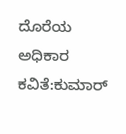ದೊರೆಯ ಅಧಿಕಾರ
ಕವಿತೆ:ಕುಮಾರ್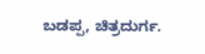ಬಡಪ್ಪ, ಚಿತ್ರದುರ್ಗ.